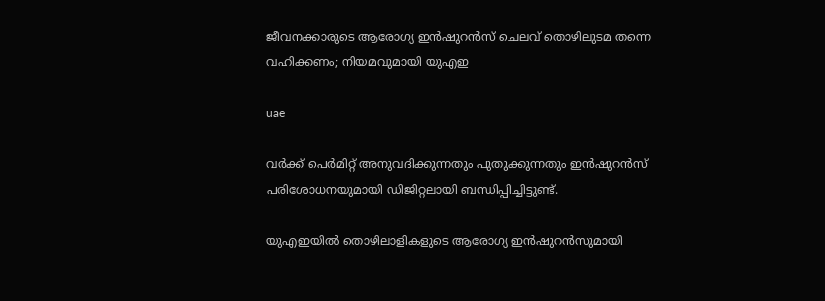ജീവനക്കാരുടെ ആരോഗ്യ ഇന്‍ഷുറന്‍സ് ചെലവ് തൊഴിലുടമ തന്നെ വഹിക്കണം; നിയമവുമായി യുഎഇ

uae

വര്‍ക്ക് പെര്‍മിറ്റ് അനുവദിക്കുന്നതും പുതുക്കുന്നതും ഇന്‍ഷുറന്‍സ് പരിശോധനയുമായി ഡിജിറ്റലായി ബന്ധിപ്പിച്ചിട്ടുണ്ട്.

യുഎഇയില്‍ തൊഴിലാളികളുടെ ആരോഗ്യ ഇന്‍ഷുറന്‍സുമായി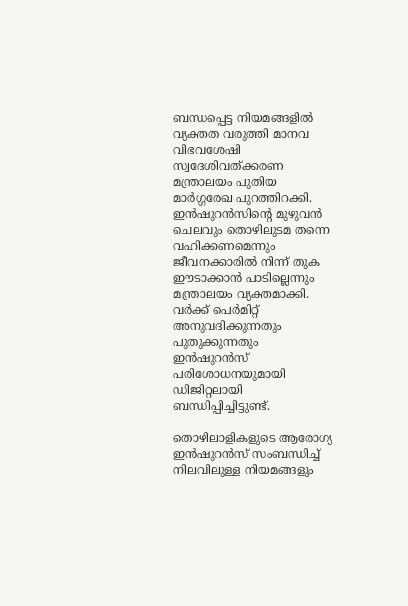ബന്ധപ്പെട്ട നിയമങ്ങളില്‍ വ്യക്തത വരുത്തി മാനവ വിഭവശേഷി സ്വദേശിവത്ക്കരണ മന്ത്രാലയം പുതിയ മാര്‍ഗ്ഗരേഖ പുറത്തിറക്കി. ഇന്‍ഷുറന്‍സിന്റെ മുഴുവന്‍ ചെലവും തൊഴിലുടമ തന്നെ വഹിക്കണമെന്നും ജീവനക്കാരില്‍ നിന്ന് തുക ഈടാക്കാന്‍ പാടില്ലെന്നും മന്ത്രാലയം വ്യക്തമാക്കി. വര്‍ക്ക് പെര്‍മിറ്റ് അനുവദിക്കുന്നതും പുതുക്കുന്നതും ഇന്‍ഷുറന്‍സ് പരിശോധനയുമായി ഡിജിറ്റലായി ബന്ധിപ്പിച്ചിട്ടുണ്ട്.

തൊഴിലാളികളുടെ ആരോഗ്യ ഇന്‍ഷുറന്‍സ് സംബന്ധിച്ച് നിലവിലുള്ള നിയമങ്ങളും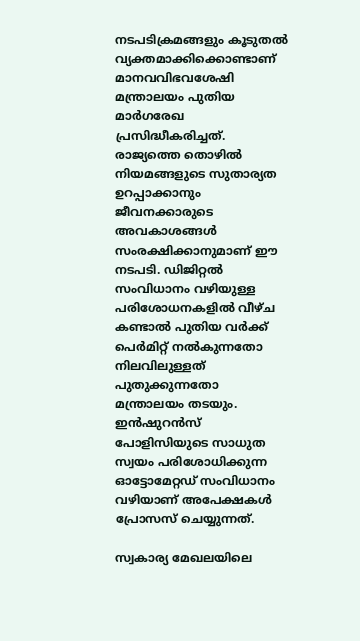നടപടിക്രമങ്ങളും കൂടുതല്‍ വ്യക്തമാക്കിക്കൊണ്ടാണ് മാനവവിഭവശേഷി മന്ത്രാലയം പുതിയ മാര്‍ഗരേഖ പ്രസിദ്ധീകരിച്ചത്. രാജ്യത്തെ തൊഴില്‍ നിയമങ്ങളുടെ സുതാര്യത ഉറപ്പാക്കാനും ജീവനക്കാരുടെ അവകാശങ്ങള്‍ സംരക്ഷിക്കാനുമാണ് ഈ നടപടി. ഡിജിറ്റല്‍ സംവിധാനം വഴിയുള്ള പരിശോധനകളില്‍ വീഴ്ച കണ്ടാല്‍ പുതിയ വര്‍ക്ക് പെര്‍മിറ്റ് നല്‍കുന്നതോ നിലവിലുള്ളത് പുതുക്കുന്നതോ മന്ത്രാലയം തടയും. ഇന്‍ഷുറന്‍സ് പോളിസിയുടെ സാധുത സ്വയം പരിശോധിക്കുന്ന ഓട്ടോമേറ്റഡ് സംവിധാനം വഴിയാണ് അപേക്ഷകള്‍ പ്രോസസ് ചെയ്യുന്നത്.

സ്വകാര്യ മേഖലയിലെ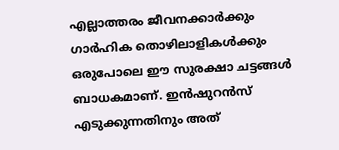എല്ലാത്തരം ജീവനക്കാര്‍ക്കും ഗാര്‍ഹിക തൊഴിലാളികള്‍ക്കും ഒരുപോലെ ഈ സുരക്ഷാ ചട്ടങ്ങള്‍ ബാധകമാണ്. ഇന്‍ഷുറന്‍സ് എടുക്കുന്നതിനും അത്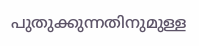പുതുക്കുന്നതിനുമുള്ള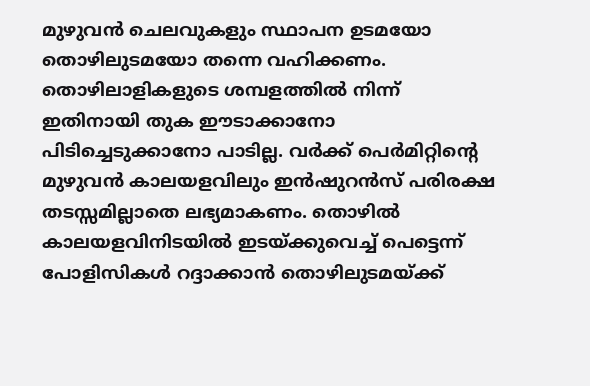മുഴുവന്‍ ചെലവുകളും സ്ഥാപന ഉടമയോ തൊഴിലുടമയോ തന്നെ വഹിക്കണം. തൊഴിലാളികളുടെ ശമ്പളത്തില്‍ നിന്ന് ഇതിനായി തുക ഈടാക്കാനോ പിടിച്ചെടുക്കാനോ പാടില്ല. വര്‍ക്ക് പെര്‍മിറ്റിന്റെ മുഴുവന്‍ കാലയളവിലും ഇന്‍ഷുറന്‍സ് പരിരക്ഷ തടസ്സമില്ലാതെ ലഭ്യമാകണം. തൊഴില്‍ കാലയളവിനിടയില്‍ ഇടയ്ക്കുവെച്ച് പെട്ടെന്ന് പോളിസികള്‍ റദ്ദാക്കാന്‍ തൊഴിലുടമയ്ക്ക്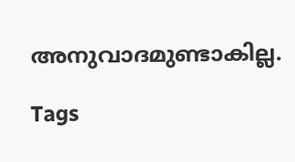അനുവാദമുണ്ടാകില്ല.

Tags